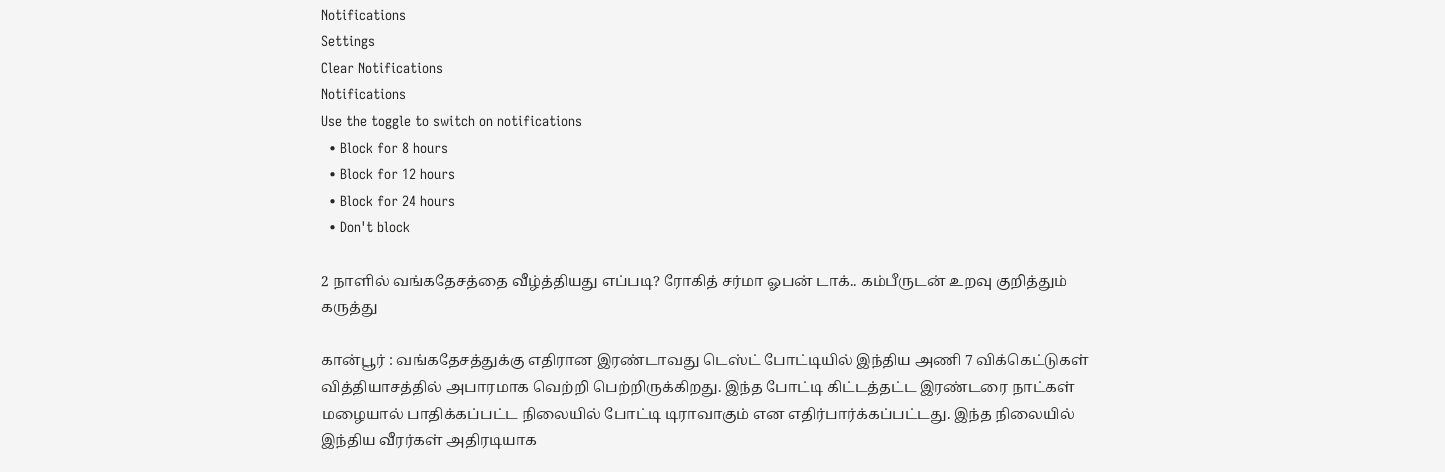Notifications
Settings
Clear Notifications
Notifications
Use the toggle to switch on notifications
  • Block for 8 hours
  • Block for 12 hours
  • Block for 24 hours
  • Don't block

2 நாளில் வங்கதேசத்தை வீழ்த்தியது எப்படி? ரோகித் சர்மா ஓபன் டாக்.. கம்பீருடன் உறவு குறித்தும் கருத்து

கான்பூர் : வங்கதேசத்துக்கு எதிரான இரண்டாவது டெஸ்ட் போட்டியில் இந்திய அணி 7 விக்கெட்டுகள் வித்தியாசத்தில் அபாரமாக வெற்றி பெற்றிருக்கிறது. இந்த போட்டி கிட்டத்தட்ட இரண்டரை நாட்கள் மழையால் பாதிக்கப்பட்ட நிலையில் போட்டி டிராவாகும் என எதிர்பார்க்கப்பட்டது. இந்த நிலையில் இந்திய வீரர்கள் அதிரடியாக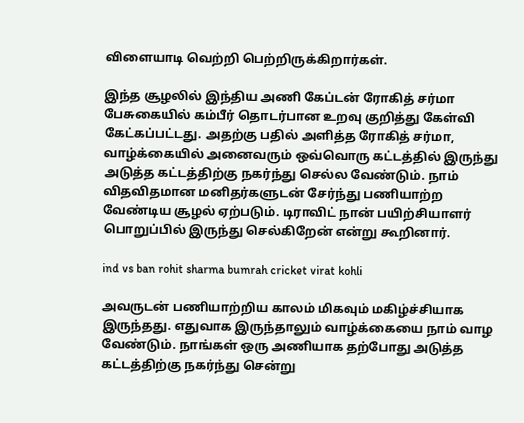விளையாடி வெற்றி பெற்றிருக்கிறார்கள்.

இந்த சூழலில் இந்திய அணி கேப்டன் ரோகித் சர்மா பேசுகையில் கம்பீர் தொடர்பான உறவு குறித்து கேள்வி கேட்கப்பட்டது. அதற்கு பதில் அளித்த ரோகித் சர்மா, வாழ்க்கையில் அனைவரும் ஒவ்வொரு கட்டத்தில் இருந்து அடுத்த கட்டத்திற்கு நகர்ந்து செல்ல வேண்டும். நாம் விதவிதமான மனிதர்களுடன் சேர்ந்து பணியாற்ற வேண்டிய சூழல் ஏற்படும். டிராவிட் நான் பயிற்சியாளர் பொறுப்பில் இருந்து செல்கிறேன் என்று கூறினார்.

ind vs ban rohit sharma bumrah cricket virat kohli

அவருடன் பணியாற்றிய காலம் மிகவும் மகிழ்ச்சியாக இருந்தது. எதுவாக இருந்தாலும் வாழ்க்கையை நாம் வாழ வேண்டும். நாங்கள் ஒரு அணியாக தற்போது அடுத்த கட்டத்திற்கு நகர்ந்து சென்று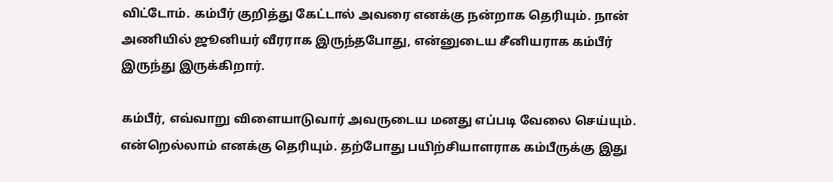விட்டோம். கம்பீர் குறித்து கேட்டால் அவரை எனக்கு நன்றாக தெரியும். நான் அணியில் ஜூனியர் வீரராக இருந்தபோது, என்னுடைய சீனியராக கம்பீர் இருந்து இருக்கிறார்.

கம்பீர், எவ்வாறு விளையாடுவார் அவருடைய மனது எப்படி வேலை செய்யும். என்றெல்லாம் எனக்கு தெரியும். தற்போது பயிற்சியாளராக கம்பீருக்கு இது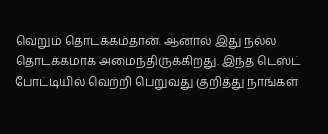வெறும் தொடக்கம்தான். ஆனால் இது நல்ல தொடக்கமாக அமைந்திருக்கிறது. இந்த டெஸ்ட் போட்டியில் வெற்றி பெறுவது குறித்து நாங்கள்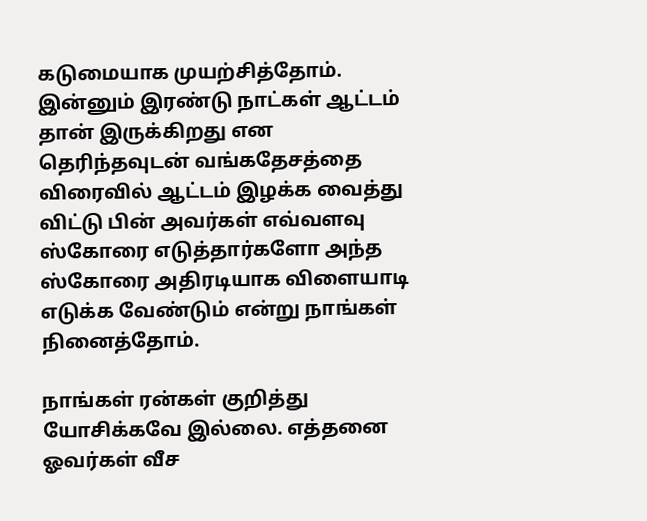கடுமையாக முயற்சித்தோம். இன்னும் இரண்டு நாட்கள் ஆட்டம் தான் இருக்கிறது என தெரிந்தவுடன் வங்கதேசத்தை விரைவில் ஆட்டம் இழக்க வைத்து விட்டு பின் அவர்கள் எவ்வளவு ஸ்கோரை எடுத்தார்களோ அந்த ஸ்கோரை அதிரடியாக விளையாடி எடுக்க வேண்டும் என்று நாங்கள் நினைத்தோம்.

நாங்கள் ரன்கள் குறித்து யோசிக்கவே இல்லை. எத்தனை ஓவர்கள் வீச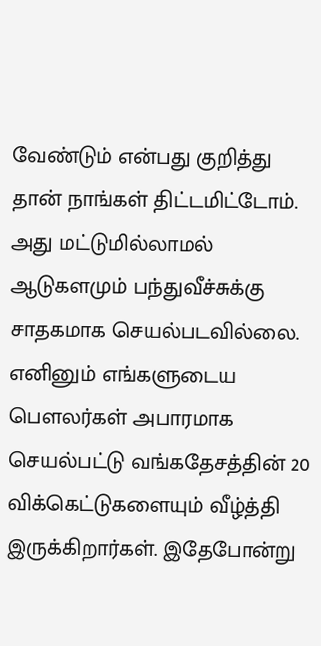வேண்டும் என்பது குறித்து தான் நாங்கள் திட்டமிட்டோம். அது மட்டுமில்லாமல் ஆடுகளமும் பந்துவீச்சுக்கு சாதகமாக செயல்படவில்லை. எனினும் எங்களுடைய பௌலர்கள் அபாரமாக செயல்பட்டு வங்கதேசத்தின் 20 விக்கெட்டுகளையும் வீழ்த்தி இருக்கிறார்கள். இதேபோன்று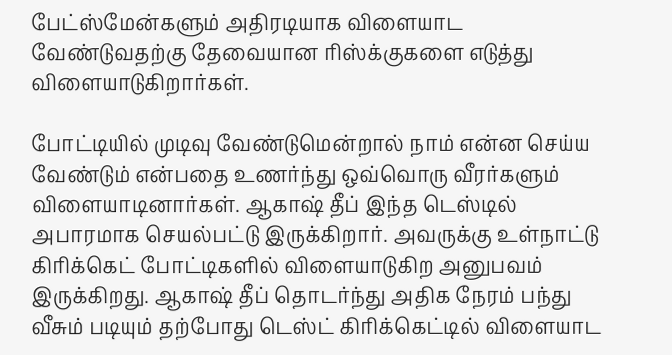பேட்ஸ்மேன்களும் அதிரடியாக விளையாட வேண்டுவதற்கு தேவையான ரிஸ்க்குகளை எடுத்து விளையாடுகிறார்கள்.

போட்டியில் முடிவு வேண்டுமென்றால் நாம் என்ன செய்ய வேண்டும் என்பதை உணர்ந்து ஒவ்வொரு வீரர்களும் விளையாடினார்கள். ஆகாஷ் தீப் இந்த டெஸ்டில் அபாரமாக செயல்பட்டு இருக்கிறார். அவருக்கு உள்நாட்டு கிரிக்கெட் போட்டிகளில் விளையாடுகிற அனுபவம் இருக்கிறது. ஆகாஷ் தீப் தொடர்ந்து அதிக நேரம் பந்து வீசும் படியும் தற்போது டெஸ்ட் கிரிக்கெட்டில் விளையாட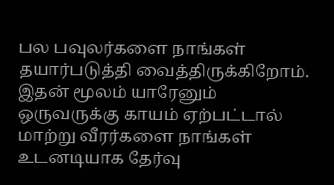பல பவுலர்களை நாங்கள் தயார்படுத்தி வைத்திருக்கிறோம். இதன் மூலம் யாரேனும் ஒருவருக்கு காயம் ஏற்பட்டால் மாற்று வீரர்களை நாங்கள் உடனடியாக தேர்வு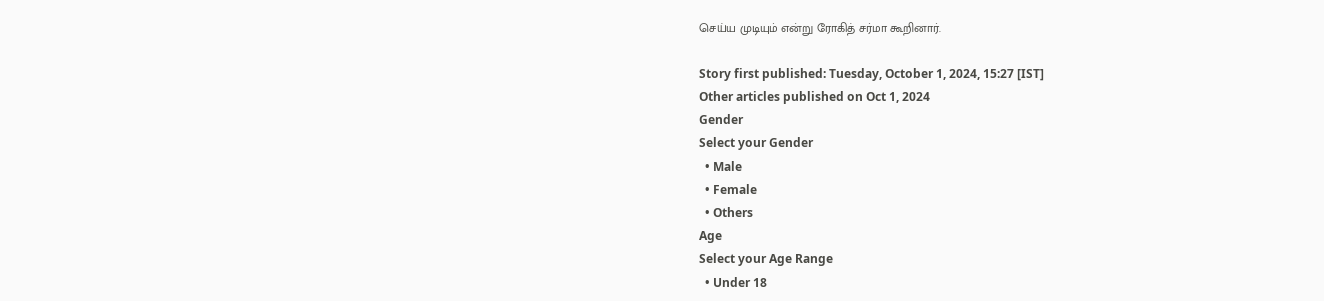செய்ய முடியும் என்று ரோகித் சர்மா கூறினார்.

Story first published: Tuesday, October 1, 2024, 15:27 [IST]
Other articles published on Oct 1, 2024
Gender
Select your Gender
  • Male
  • Female
  • Others
Age
Select your Age Range
  • Under 18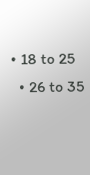• 18 to 25
  • 26 to 35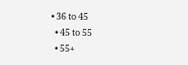• 36 to 45
  • 45 to 55
  • 55+